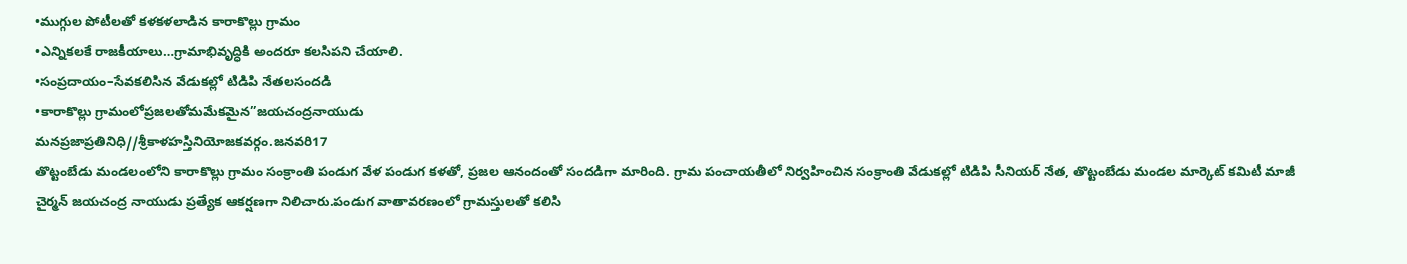•ముగ్గుల పోటీలతో కళకళలాడిన కారాకొల్లు గ్రామం
•ఎన్నికలకే రాజకీయాలు…గ్రామాభివృద్ధికి అందరూ కలసిపని చేయాలి.
•సంప్రదాయం–సేవకలిసిన వేడుకల్లో టిడిపి నేతలసందడి
•కారాకొల్లు గ్రామంలోప్రజలతోమమేకమైన”జయచంద్రనాయుడు
మనప్రజాప్రతినిధి//శ్రీకాళహస్తినియోజకవర్గం.జనవరి17
తొట్టంబేడు మండలంలోని కారాకొల్లు గ్రామం సంక్రాంతి పండుగ వేళ పండుగ కళతో, ప్రజల ఆనందంతో సందడిగా మారింది. గ్రామ పంచాయతీలో నిర్వహించిన సంక్రాంతి వేడుకల్లో టిడిపి సీనియర్ నేత, తొట్టంబేడు మండల మార్కెట్ కమిటీ మాజీ చైర్మన్ జయచంద్ర నాయుడు ప్రత్యేక ఆకర్షణగా నిలిచారు.పండుగ వాతావరణంలో గ్రామస్తులతో కలిసి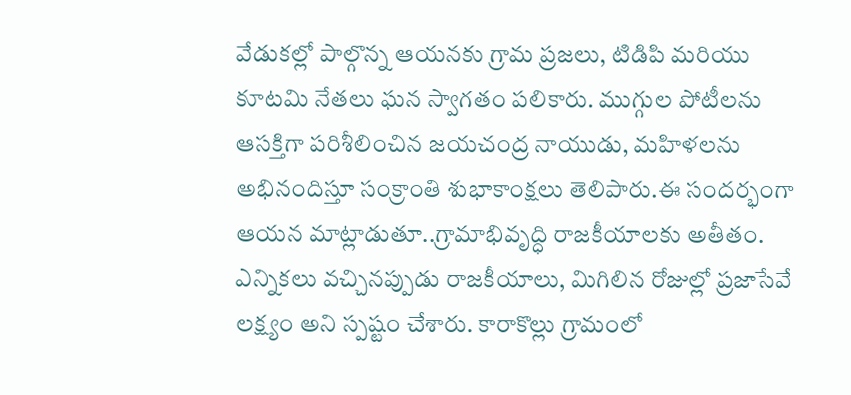వేడుకల్లో పాల్గొన్న ఆయనకు గ్రామ ప్రజలు, టిడిపి మరియు కూటమి నేతలు ఘన స్వాగతం పలికారు. ముగ్గుల పోటీలను ఆసక్తిగా పరిశీలించిన జయచంద్ర నాయుడు, మహిళలను అభినందిస్తూ సంక్రాంతి శుభాకాంక్షలు తెలిపారు.ఈ సందర్భంగా ఆయన మాట్లాడుతూ..గ్రామాభివృద్ధి రాజకీయాలకు అతీతం. ఎన్నికలు వచ్చినప్పుడు రాజకీయాలు, మిగిలిన రోజుల్లో ప్రజాసేవే లక్ష్యం అని స్పష్టం చేశారు. కారాకొల్లు గ్రామంలో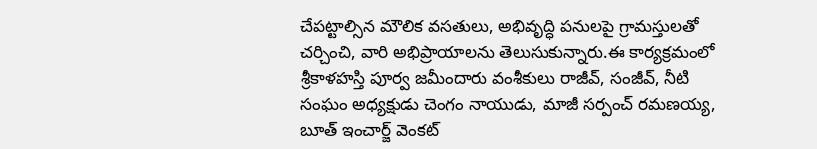చేపట్టాల్సిన మౌలిక వసతులు, అభివృద్ధి పనులపై గ్రామస్తులతో చర్చించి, వారి అభిప్రాయాలను తెలుసుకున్నారు.ఈ కార్యక్రమంలో శ్రీకాళహస్తి పూర్వ జమీందారు వంశీకులు రాజీవ్, సంజీవ్, నీటి సంఘం అధ్యక్షుడు చెంగం నాయుడు, మాజీ సర్పంచ్ రమణయ్య, బూత్ ఇంచార్జ్ వెంకట్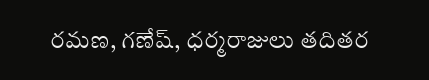రమణ, గణేష్, ధర్మరాజులు తదితర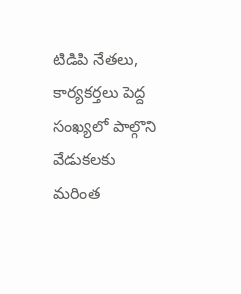టిడిపి నేతలు, కార్యకర్తలు పెద్ద సంఖ్యలో పాల్గొని వేడుకలకు మరింత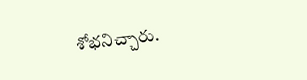శోభనిచ్చారు.